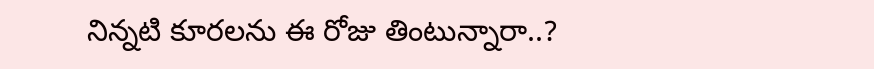నిన్నటి కూరలను ఈ రోజు తింటున్నారా..?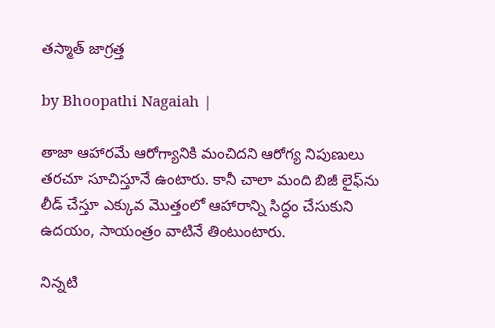తస్మాత్ జాగ్రత్త

by Bhoopathi Nagaiah |

తాజా ఆహారమే ఆరోగ్యానికి మంచిదని ఆరోగ్య నిపుణులు తరచూ సూచిస్తూనే ఉంటారు. కానీ చాలా మంది బిజీ లైఫ్‌ను లీడ్ చేస్తూ ఎక్కువ మొత్తంలో ఆహారాన్ని సిద్ధం చేసుకుని ఉదయం, సాయంత్రం వాటినే తింటుంటారు.

నిన్నటి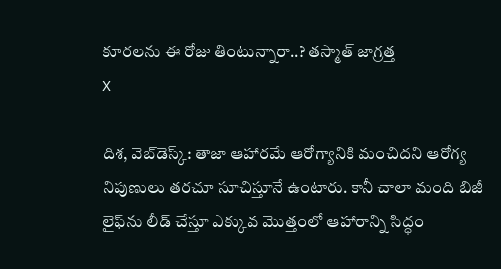కూరలను ఈ రోజు తింటున్నారా..? తస్మాత్ జాగ్రత్త
X

దిశ, వెబ్‌డెస్క్: తాజా ఆహారమే ఆరోగ్యానికి మంచిదని ఆరోగ్య నిపుణులు తరచూ సూచిస్తూనే ఉంటారు. కానీ చాలా మంది బిజీ లైఫ్‌ను లీడ్ చేస్తూ ఎక్కువ మొత్తంలో ఆహారాన్ని సిద్ధం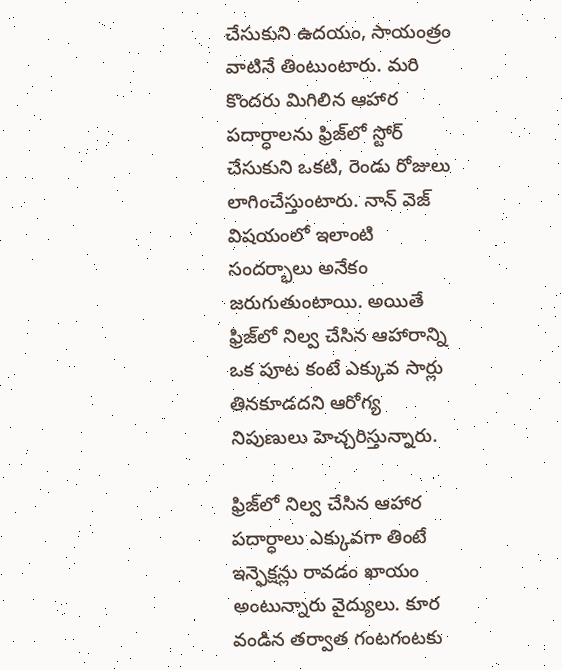చేసుకుని ఉదయం, సాయంత్రం వాటినే తింటుంటారు. మరి కొందరు మిగిలిన ఆహార పదార్ధాలను ఫ్రిజ్‌లో స్టోర్ చేసుకుని ఒకటి, రెండు రోజులు లాగించేస్తుంటారు. నాన్ వెజ్ విషయంలో ఇలాంటి సందర్భాలు అనేకం జరుగుతుంటాయి. అయితే ఫ్రిజ్‌లో నిల్వ చేసిన ఆహారాన్ని ఒక పూట కంటే ఎక్కువ సార్లు తినకూడదని ఆరోగ్య నిపుణులు హెచ్చరిస్తున్నారు.

ఫ్రిజ్‌లో నిల్వ చేసిన ఆహార పదార్ధాలు ఎక్కువగా తింటే ఇన్ఫెక్షన్లు రావడం ఖాయం అంటున్నారు వైద్యులు. కూర వండిన తర్వాత గంటగంటకు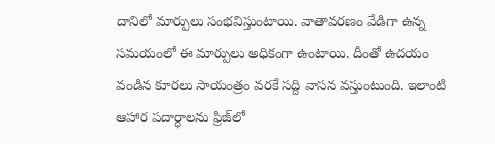దానిలో మార్పులు సంభవిస్తుంటాయి. వాతావరణం వేడిగా ఉన్న సమయంలో ఈ మార్పులు అధికంగా ఉంటాయి. దీంతో ఉదయం వండిన కూరలు సాయంత్రం వరకే సద్ది వాసన వస్తుంటుంది. ఇలాంటి ఆహార పదార్ధాలను ఫ్రిజ్‌లో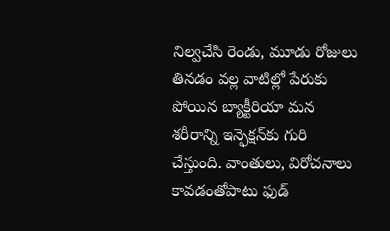నిల్వచేసి రెండు, మూడు రోజులు తినడం వల్ల వాటిల్లో పేరుకు పోయిన బ్యాక్టీరియా మన శరీరాన్ని ఇన్ఫెక్షన్‌కు గురి చేస్తుంది. వాంతులు, విరోచనాలు కావడంతోపాటు ఫుడ్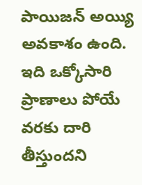పాయిజన్ అయ్యి అవకాశం ఉంది. ఇది ఒక్కోసారి ప్రాణాలు పోయే వరకు దారి తీస్తుందని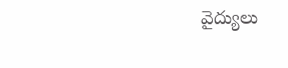వైద్యులు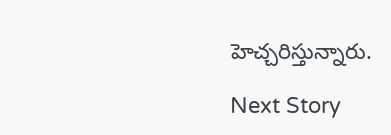హెచ్చరిస్తున్నారు.

Next Story